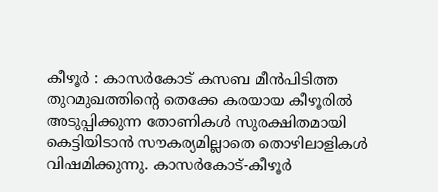കീഴൂർ : കാസർകോട് കസബ മീൻപിടിത്ത തുറമുഖത്തിന്റെ തെക്കേ കരയായ കീഴൂരിൽ അടുപ്പിക്കുന്ന തോണികൾ സുരക്ഷിതമായി കെട്ടിയിടാൻ സൗകര്യമില്ലാതെ തൊഴിലാളികൾ വിഷമിക്കുന്നു. കാസർകോട്-കീഴൂർ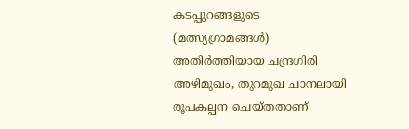കടപ്പുറങ്ങളുടെ (മത്സ്യഗ്രാമങ്ങൾ) അതിർത്തിയായ ചന്ദ്രഗിരി അഴിമുഖം, തുറമുഖ ചാനലായി രൂപകല്പന ചെയ്തതാണ്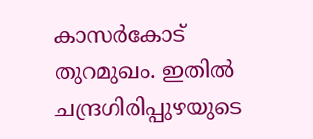കാസർകോട് തുറമുഖം. ഇതിൽ ചന്ദ്രഗിരിപ്പുഴയുടെ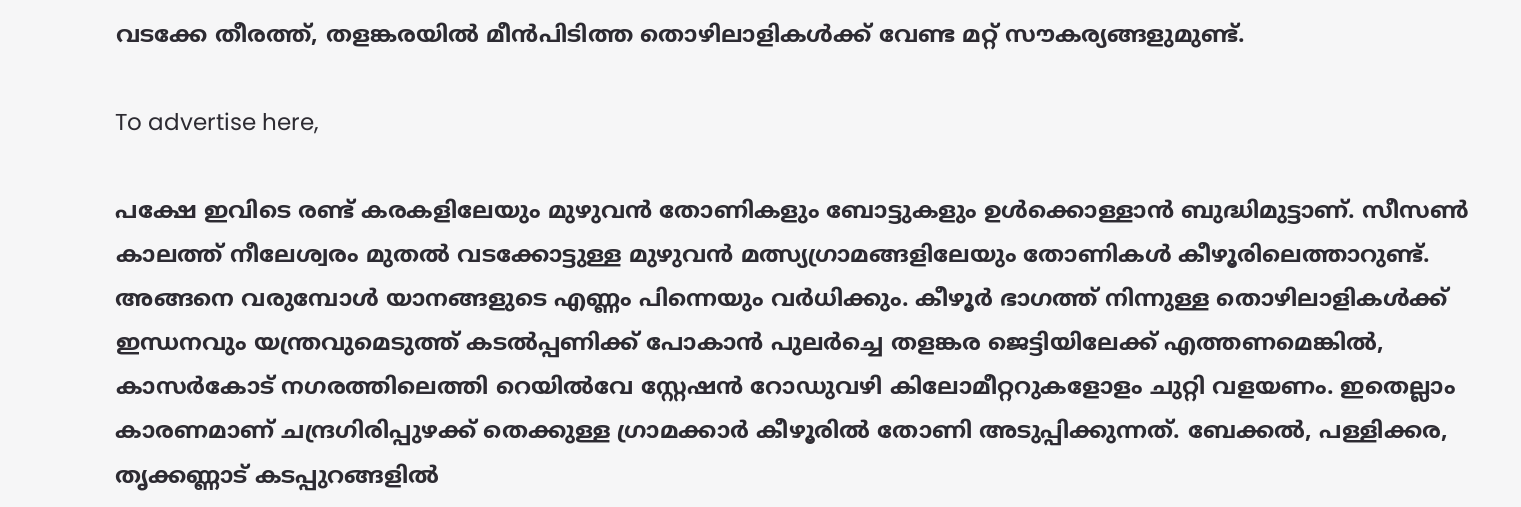വടക്കേ തീരത്ത്, തളങ്കരയിൽ മീൻപിടിത്ത തൊഴിലാളികൾക്ക് വേണ്ട മറ്റ് സൗകര്യങ്ങളുമുണ്ട്.

To advertise here,

പക്ഷേ ഇവിടെ രണ്ട് കരകളിലേയും മുഴുവൻ തോണികളും ബോട്ടുകളും ഉൾക്കൊള്ളാൻ ബുദ്ധിമുട്ടാണ്. സീസൺ കാലത്ത് നീലേശ്വരം മുതൽ വടക്കോട്ടുള്ള മുഴുവൻ മത്സ്യഗ്രാമങ്ങളിലേയും തോണികൾ കീഴൂരിലെത്താറുണ്ട്. അങ്ങനെ വരുമ്പോൾ യാനങ്ങളുടെ എണ്ണം പിന്നെയും വർധിക്കും. കീഴൂർ ഭാഗത്ത് നിന്നുള്ള തൊഴിലാളികൾക്ക് ഇന്ധനവും യന്ത്രവുമെടുത്ത് കടൽപ്പണിക്ക് പോകാൻ പുലർച്ചെ തളങ്കര ജെട്ടിയിലേക്ക് എത്തണമെങ്കിൽ, കാസർകോട് നഗരത്തിലെത്തി റെയിൽവേ സ്റ്റേഷൻ റോഡുവഴി കിലോമീറ്ററുകളോളം ചുറ്റി വളയണം. ഇതെല്ലാം കാരണമാണ് ചന്ദ്രഗിരിപ്പുഴക്ക് തെക്കുള്ള ഗ്രാമക്കാർ കീഴൂരിൽ തോണി അടുപ്പിക്കുന്നത്. ബേക്കൽ, പള്ളിക്കര, തൃക്കണ്ണാട് കടപ്പുറങ്ങളിൽ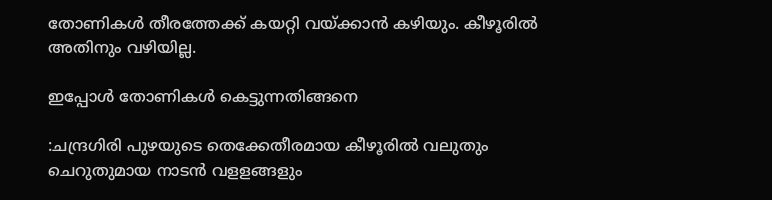തോണികൾ തീരത്തേക്ക് കയറ്റി വയ്ക്കാൻ കഴിയും. കീഴൂരിൽ അതിനും വഴിയില്ല.

ഇപ്പോൾ തോണികൾ കെട്ടുന്നതിങ്ങനെ

:ചന്ദ്രഗിരി പുഴയുടെ തെക്കേതീരമായ കീഴൂരിൽ വലുതും ചെറുതുമായ നാടൻ വളളങ്ങളും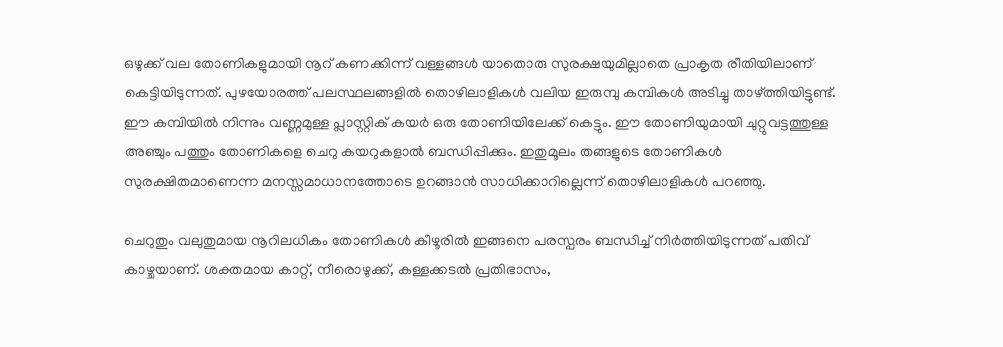ഒഴുക്ക് വല തോണികളുമായി നൂറ് കണക്കിന്ന് വള്ളങ്ങൾ യാതൊരു സുരക്ഷയുമില്ലാതെ പ്രാകൃത രീതിയിലാണ് കെട്ടിയിടുന്നത്. പുഴയോരത്ത് പലസ്ഥലങ്ങളിൽ തൊഴിലാളികൾ വലിയ ഇരുമ്പു കമ്പികൾ അടിച്ചു താഴ്ത്തിയിട്ടുണ്ട്. ഈ കമ്പിയിൽ നിന്നും വണ്ണമുള്ള പ്ലാസ്റ്റിക് കയർ ഒരു തോണിയിലേക്ക് കെട്ടും. ഈ തോണിയുമായി ചുറ്റുവട്ടത്തുള്ള അഞ്ചും പത്തും തോണികളെ ചെറു കയറുകളാൽ ബന്ധിപ്പിക്കും. ഇതുമൂലം തങ്ങളുടെ തോണികൾ സുരക്ഷിതമാണെന്ന മനസ്സമാധാനത്തോടെ ഉറങ്ങാൻ സാധിക്കാറില്ലെന്ന് തൊഴിലാളികൾ പറഞ്ഞു.

ചെറുതും വലുതുമായ നൂറിലധികം തോണികൾ കീഴൂരിൽ ഇങ്ങനെ പരസ്പരം ബന്ധിച്ച് നിർത്തിയിടുന്നത് പതിവ് കാഴ്ചയാണ്. ശക്തമായ കാറ്റ്, നീരൊഴുക്ക്, കള്ളക്കടൽ പ്രതിഭാസം,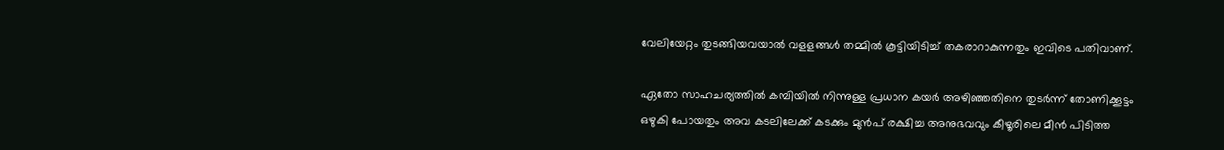വേലിയേറ്റം തുടങ്ങിയവയാൽ വളളങ്ങൾ തമ്മിൽ കൂട്ടിയിടിച്ച് തകരാറാകുന്നതും ഇവിടെ പതിവാണ്.

ഏതോ സാഹചര്യത്തിൽ കമ്പിയിൽ നിന്നുള്ള പ്രധാന കയർ അഴിഞ്ഞതിനെ തുടർന്ന് തോണിക്കൂട്ടം ഒഴുകി പോയതും അവ കടലിലേക്ക് കടക്കും മുൻപ് രക്ഷിച്ച അനുഭവവും കീഴൂരിലെ മീൻ പിടിത്ത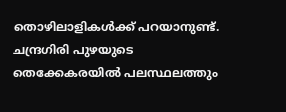തൊഴിലാളികൾക്ക് പറയാനുണ്ട്. ചന്ദ്രഗിരി പുഴയുടെ തെക്കേകരയിൽ പലസ്ഥലത്തും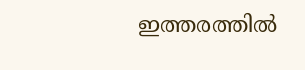ഇത്തരത്തിൽ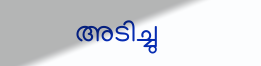അടിച്ചു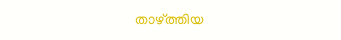താഴ്‌ത്തിയ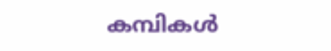കമ്പികൾ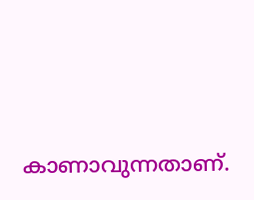കാണാവുന്നതാണ്.